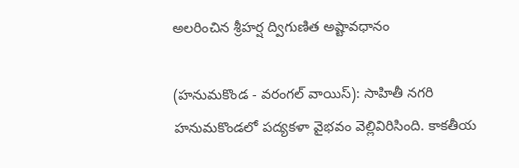అలరించిన శ్రీహర్ష ద్విగుణిత అష్టావధానం

(హనుమకొండ - వరంగల్ వాయిస్): సాహితీ నగరి హనుమకొండలో పద్యకళా వైభవం వెల్లివిరిసింది. కాకతీయ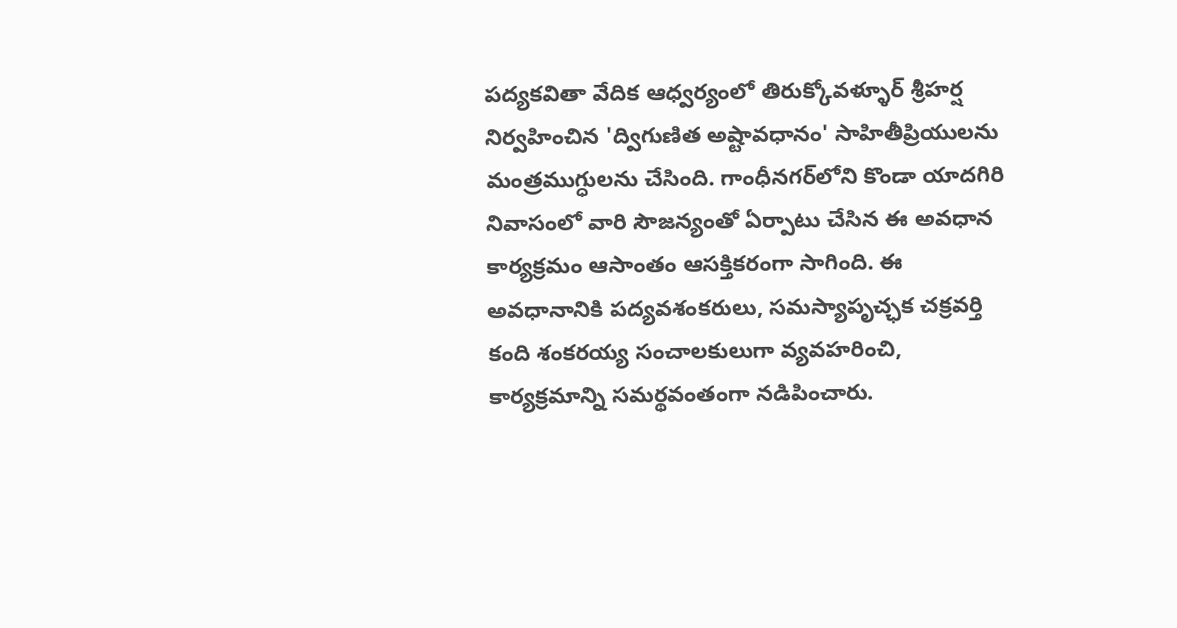పద్యకవితా వేదిక ఆధ్వర్యంలో తిరుక్కోవళ్ళూర్ శ్రీహర్ష నిర్వహించిన 'ద్విగుణిత అష్టావధానం' సాహితీప్రియులను మంత్రముగ్ధులను చేసింది. గాంధీనగర్‌లోని కొండా యాదగిరి నివాసంలో వారి సౌజన్యంతో ఏర్పాటు చేసిన ఈ అవధాన కార్యక్రమం ఆసాంతం ఆసక్తికరంగా సాగింది. ఈ అవధానానికి పద్యవశంకరులు, సమస్యాపృచ్ఛక చక్రవర్తి కంది శంకరయ్య సంచాలకులుగా వ్యవహరించి, కార్యక్రమాన్ని సమర్థవంతంగా నడిపించారు.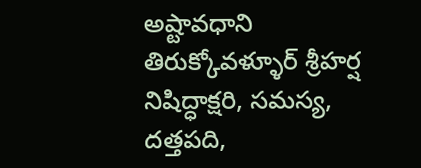అష్టావధాని తిరుక్కోవళ్ళూర్ శ్రీహర్ష నిషిద్ధాక్షరి, సమస్య, దత్తపది,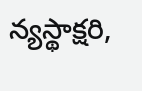న్యస్థాక్షరి,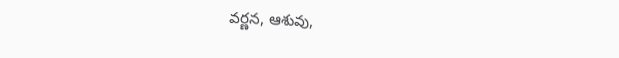వర్ణన, ఆశువు,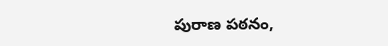పురాణ పఠనం,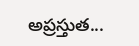అప్రస్తుత...